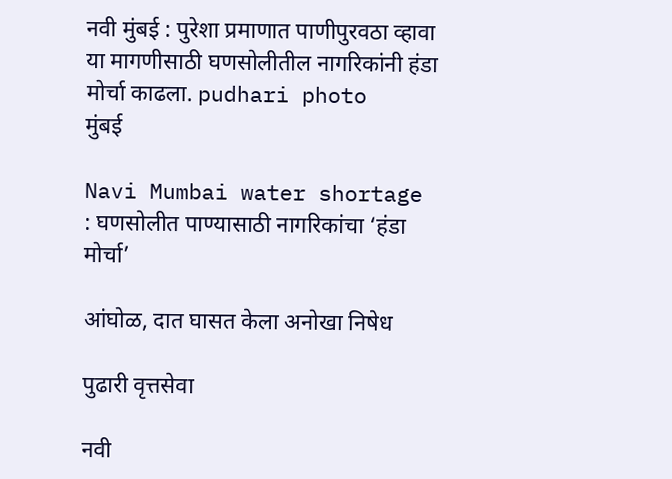नवी मुंबई : पुरेशा प्रमाणात पाणीपुरवठा व्हावा या मागणीसाठी घणसोलीतील नागरिकांनी हंडा मोर्चा काढला. pudhari photo
मुंबई

Navi Mumbai water shortage : घणसोलीत पाण्यासाठी नागरिकांचा ‘हंडा मोर्चा’

आंघोळ, दात घासत केला अनोखा निषेध

पुढारी वृत्तसेवा

नवी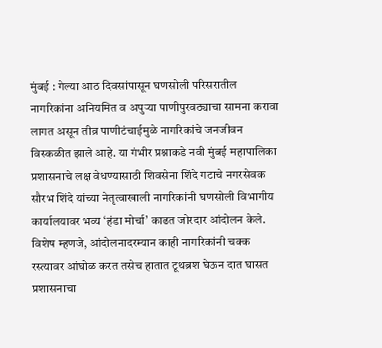मुंबई : गेल्या आठ दिवसांपासून घणसोली परिसरातील नागरिकांना अनियमित व अपुऱ्या पाणीपुरवठ्याचा सामना करावा लागत असून तीव्र पाणीटंचाईमुळे नागरिकांचे जनजीवन विस्कळीत झाले आहे. या गंभीर प्रश्नाकडे नवी मुंबई महापालिका प्रशासनाचे लक्ष वेधण्यासाठी शिवसेना शिंदे गटाचे नगरसेवक सौरभ शिंदे यांच्या नेतृत्वाखाली नागरिकांनी घणसोली विभागीय कार्यालयावर भव्य ‘हंडा मोर्चा’ काढत जोरदार आंदोलन केले. विशेष म्हणजे, आंदोलनादरम्यान काही नागरिकांनी चक्क रस्त्यावर आंघोळ करत तसेच हातात टूथब्रश घेऊन दात घासत प्रशासनाचा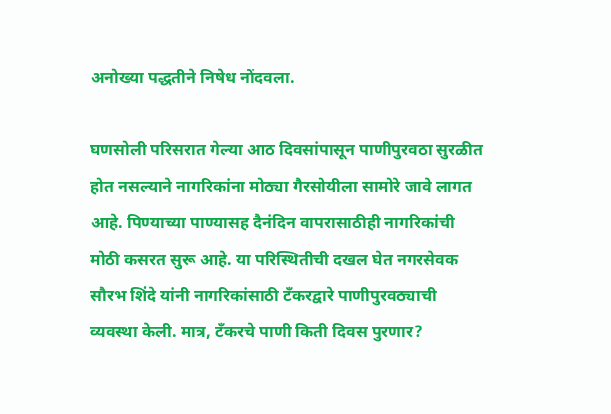अनोख्या पद्धतीने निषेध नोंदवला.

घणसोली परिसरात गेल्या आठ दिवसांपासून पाणीपुरवठा सुरळीत होत नसल्याने नागरिकांना मोठ्या गैरसोयीला सामोरे जावे लागत आहे. पिण्याच्या पाण्यासह दैनंदिन वापरासाठीही नागरिकांची मोठी कसरत सुरू आहे. या परिस्थितीची दखल घेत नगरसेवक सौरभ शिंदे यांनी नागरिकांसाठी टँकरद्वारे पाणीपुरवठ्याची व्यवस्था केली. मात्र, टँकरचे पाणी किती दिवस पुरणार?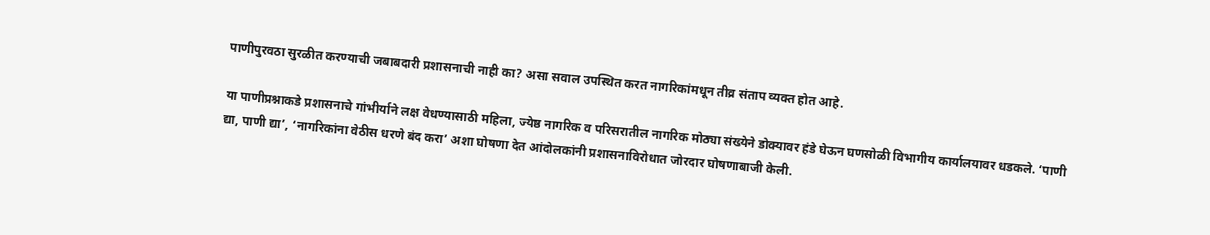पाणीपुरवठा सुरळीत करण्याची जबाबदारी प्रशासनाची नाही का? असा सवाल उपस्थित करत नागरिकांमधून तीव्र संताप व्यक्त होत आहे.

या पाणीप्रश्नाकडे प्रशासनाचे गांभीर्याने लक्ष वेधण्यासाठी महिला, ज्येष्ठ नागरिक व परिसरातील नागरिक मोठ्या संख्येने डोक्यावर हंडे घेऊन घणसोळी विभागीय कार्यालयावर धडकले. ‘पाणी द्या, पाणी द्या’, ‘नागरिकांना वेठीस धरणे बंद करा’ अशा घोषणा देत आंदोलकांनी प्रशासनाविरोधात जोरदार घोषणाबाजी केली.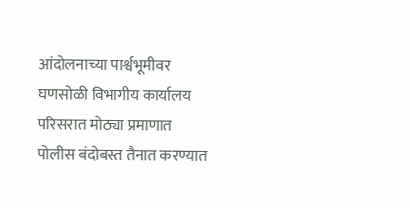आंदोलनाच्या पार्श्वभूमीवर घणसोळी विभागीय कार्यालय परिसरात मोठ्या प्रमाणात पोलीस बंदोबस्त तैनात करण्यात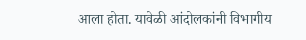आला होता. यावेळी आंदोलकांनी विभागीय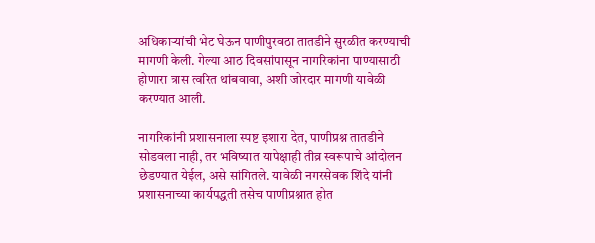अधिकाऱ्यांची भेट घेऊन पाणीपुरवठा तातडीने सुरळीत करण्याची मागणी केली. गेल्या आठ दिवसांपासून नागरिकांना पाण्यासाठी होणारा त्रास त्वरित थांबवावा, अशी जोरदार मागणी यावेळी करण्यात आली.

नागरिकांनी प्रशासनाला स्पष्ट इशारा देत, पाणीप्रश्न तातडीने सोडवला नाही, तर भविष्यात यापेक्षाही तीव्र स्वरूपाचे आंदोलन छेडण्यात येईल, असे सांगितले. यावेळी नगरसेवक शिंदे यांनी प्रशासनाच्या कार्यपद्धती तसेच पाणीप्रश्नात होत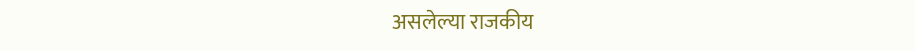असलेल्या राजकीय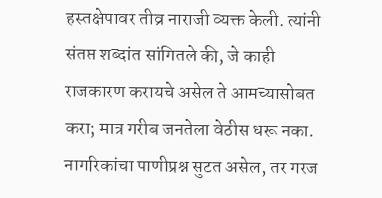हस्तक्षेपावर तीव्र नाराजी व्यक्त केली. त्यांनी संतप्त शब्दांत सांगितले की, जे काही राजकारण करायचे असेल ते आमच्यासोबत करा; मात्र गरीब जनतेला वेठीस धरू नका. नागरिकांचा पाणीप्रश्न सुटत असेल, तर गरज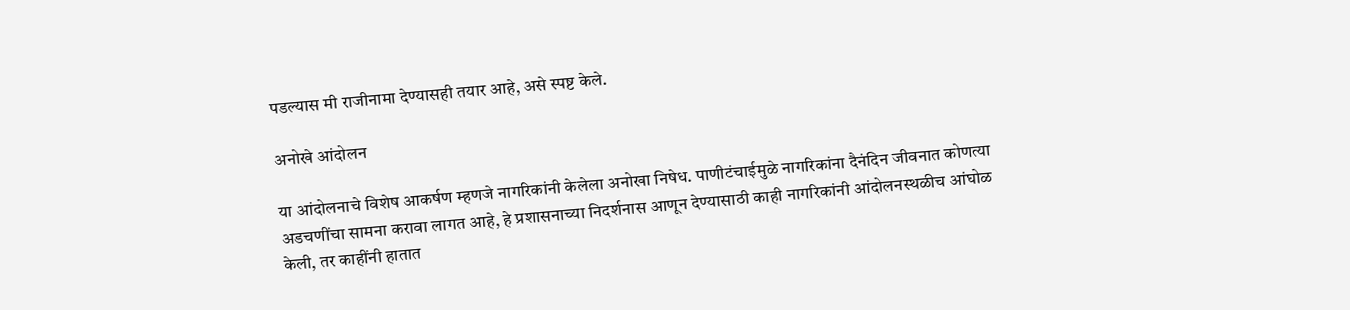पडल्यास मी राजीनामा देण्यासही तयार आहे, असे स्पष्ट केले.

अनोखे आंदोलन

या आंदोलनाचे विशेष आकर्षण म्हणजे नागरिकांनी केलेला अनोखा निषेध. पाणीटंचाईमुळे नागरिकांना दैनंदिन जीवनात कोणत्या अडचणींचा सामना करावा लागत आहे, हे प्रशासनाच्या निदर्शनास आणून देण्यासाठी काही नागरिकांनी आंदोलनस्थळीच आंघोळ केली, तर काहींनी हातात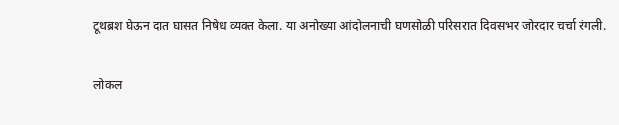टूथब्रश घेऊन दात घासत निषेध व्यक्त केला. या अनोख्या आंदोलनाची घणसोळी परिसरात दिवसभर जोरदार चर्चा रंगली.

लोकल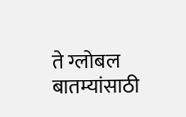ते ग्लोबल बातम्यांसाठी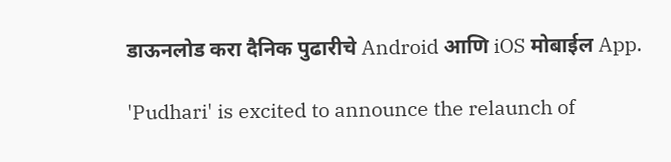डाऊनलोड करा दैनिक पुढारीचे Android आणि iOS मोबाईल App.

'Pudhari' is excited to announce the relaunch of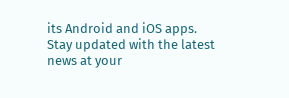its Android and iOS apps. Stay updated with the latest news at your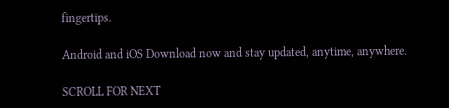fingertips.

Android and iOS Download now and stay updated, anytime, anywhere.

SCROLL FOR NEXT